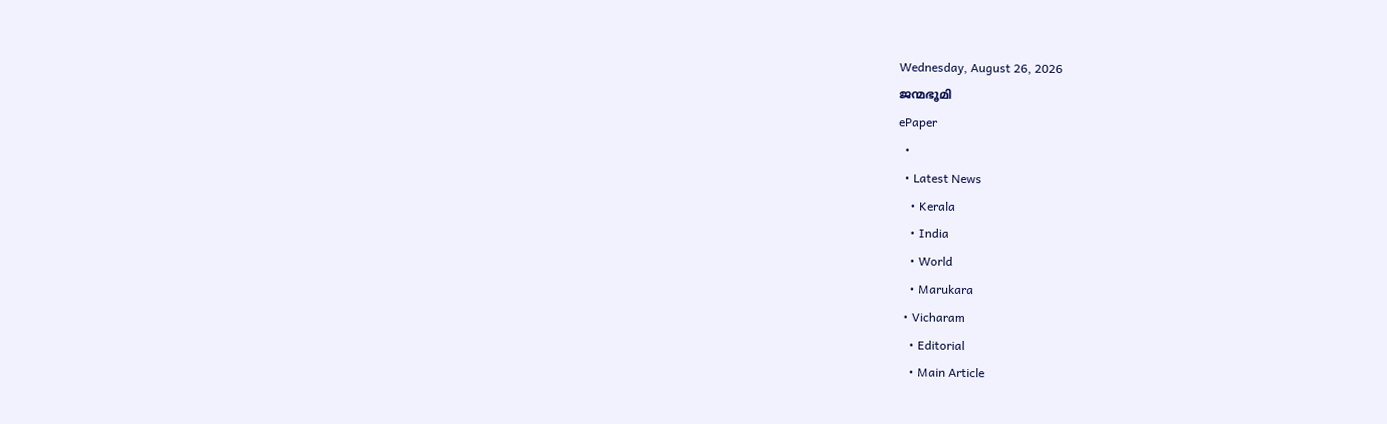Wednesday, August 26, 2026
ജന്മഭൂമി
ePaper
  •
  • Latest News
    • Kerala
    • India
    • World
    • Marukara
  • Vicharam
    • Editorial
    • Main Article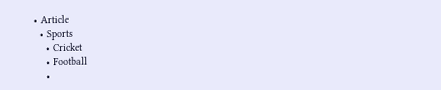• Article
  • Sports
    • Cricket
    • Football
    •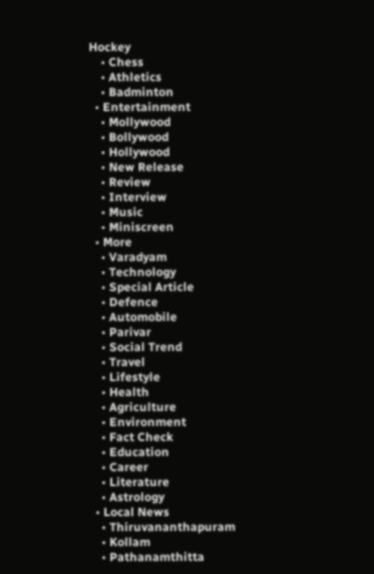Hockey
    • Chess
    • Athletics
    • Badminton
  • Entertainment
    • Mollywood
    • Bollywood
    • Hollywood
    • New Release
    • Review
    • Interview
    • Music
    • Miniscreen
  • More
    • Varadyam
    • Technology
    • Special Article
    • Defence
    • Automobile
    • Parivar
    • Social Trend
    • Travel
    • Lifestyle
    • Health
    • Agriculture
    • Environment
    • Fact Check
    • Education
    • Career
    • Literature
    • Astrology
  • Local News
    • Thiruvananthapuram
    • Kollam
    • Pathanamthitta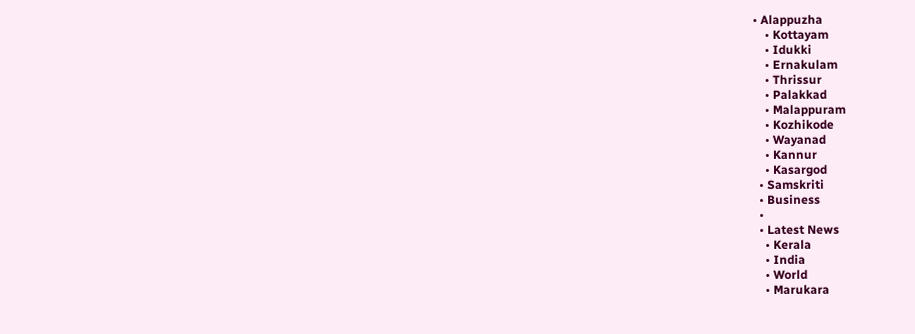• Alappuzha
    • Kottayam
    • Idukki
    • Ernakulam
    • Thrissur
    • Palakkad
    • Malappuram
    • Kozhikode
    • Wayanad
    • Kannur
    • Kasargod
  • Samskriti
  • Business
  •
  • Latest News
    • Kerala
    • India
    • World
    • Marukara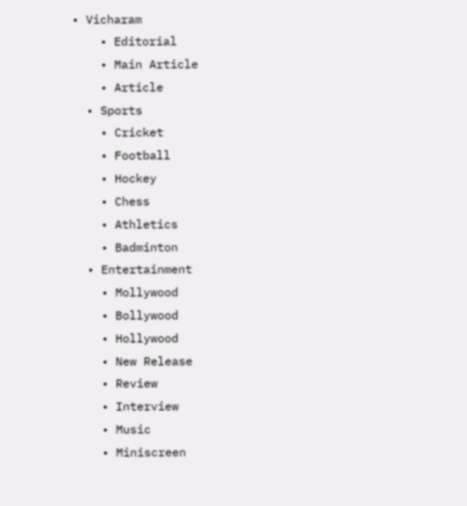• Vicharam
    • Editorial
    • Main Article
    • Article
  • Sports
    • Cricket
    • Football
    • Hockey
    • Chess
    • Athletics
    • Badminton
  • Entertainment
    • Mollywood
    • Bollywood
    • Hollywood
    • New Release
    • Review
    • Interview
    • Music
    • Miniscreen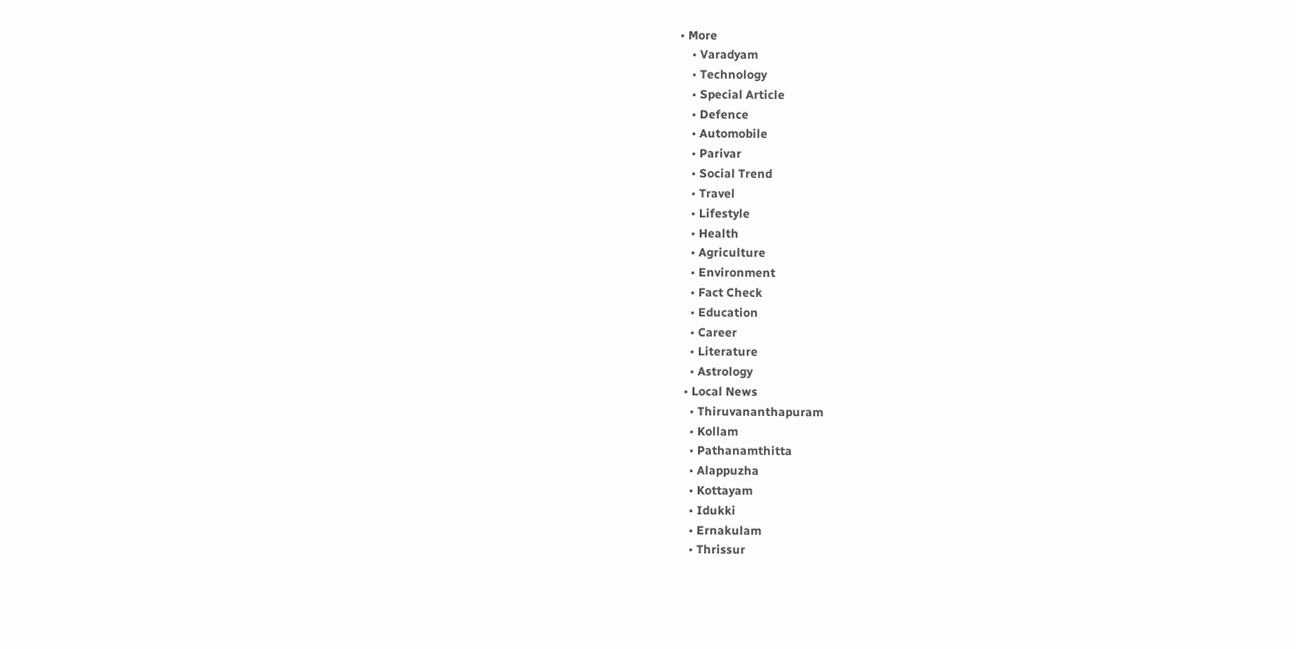• More
    • Varadyam
    • Technology
    • Special Article
    • Defence
    • Automobile
    • Parivar
    • Social Trend
    • Travel
    • Lifestyle
    • Health
    • Agriculture
    • Environment
    • Fact Check
    • Education
    • Career
    • Literature
    • Astrology
  • Local News
    • Thiruvananthapuram
    • Kollam
    • Pathanamthitta
    • Alappuzha
    • Kottayam
    • Idukki
    • Ernakulam
    • Thrissur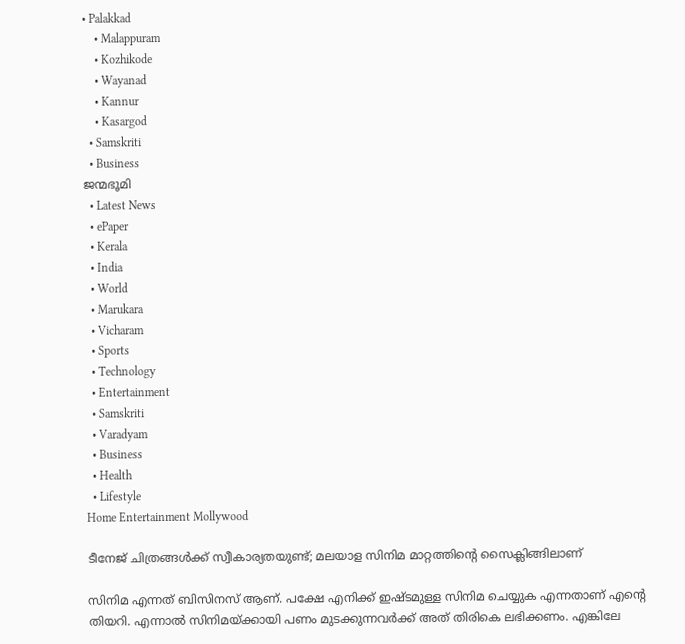• Palakkad
    • Malappuram
    • Kozhikode
    • Wayanad
    • Kannur
    • Kasargod
  • Samskriti
  • Business
ജന്മഭൂമി
  • Latest News
  • ePaper
  • Kerala
  • India
  • World
  • Marukara
  • Vicharam
  • Sports
  • Technology
  • Entertainment
  • Samskriti
  • Varadyam
  • Business
  • Health
  • Lifestyle
Home Entertainment Mollywood

ടീനേജ് ചിത്രങ്ങള്‍ക്ക് സ്വീകാര്യതയുണ്ട്; മലയാള സിനിമ മാറ്റത്തിന്റെ സൈക്ലിങ്ങിലാണ്

സിനിമ എന്നത് ബിസിനസ് ആണ്. പക്ഷേ എനിക്ക് ഇഷ്ടമുള്ള സിനിമ ചെയ്യുക എന്നതാണ് എന്റെ തിയറി. എന്നാല്‍ സിനിമയ്‌ക്കായി പണം മുടക്കുന്നവര്‍ക്ക് അത് തിരികെ ലഭിക്കണം. എങ്കിലേ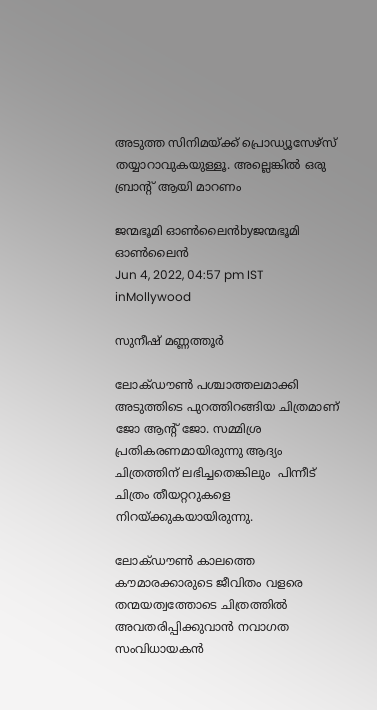അടുത്ത സിനിമയ്‌ക്ക് പ്രൊഡ്യൂസേഴ്‌സ് തയ്യാറാവുകയുള്ളൂ. അല്ലെങ്കില്‍ ഒരു ബ്രാന്റ് ആയി മാറണം

ജന്മഭൂമി ഓണ്‍ലൈന്‍byജന്മഭൂമി ഓണ്‍ലൈന്‍
Jun 4, 2022, 04:57 pm IST
inMollywood

സുനീഷ് മണ്ണത്തൂര്‍

ലോക്ഡൗണ്‍ പശ്ചാത്തലമാക്കി അടുത്തിടെ പുറത്തിറങ്ങിയ ചിത്രമാണ് ജോ ആന്റ് ജോ. സമ്മിശ്ര പ്രതികരണമായിരുന്നു ആദ്യം ചിത്രത്തിന് ലഭിച്ചതെങ്കിലും  പിന്നീട് ചിത്രം തീയറ്ററുകളെ നിറയ്‌ക്കുകയായിരുന്നു.

ലോക്ഡൗണ്‍ കാലത്തെ കൗമാരക്കാരുടെ ജീവിതം വളരെ തന്മയത്വത്തോടെ ചിത്രത്തില്‍ അവതരിപ്പിക്കുവാന്‍ നവാഗത സംവിധായകന്‍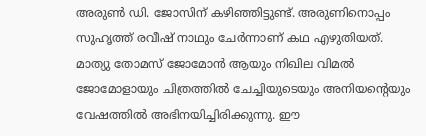അരുണ്‍ ഡി. ജോസിന് കഴിഞ്ഞിട്ടുണ്ട്. അരുണിനൊപ്പം സുഹൃത്ത് രവീഷ് നാഥും ചേര്‍ന്നാണ് കഥ എഴുതിയത്. മാത്യു തോമസ് ജോമോന്‍ ആയും നിഖില വിമല്‍ ജോമോളായും ചിത്രത്തില്‍ ചേച്ചിയുടെയും അനിയന്റെയും വേഷത്തില്‍ അഭിനയിച്ചിരിക്കുന്നു. ഈ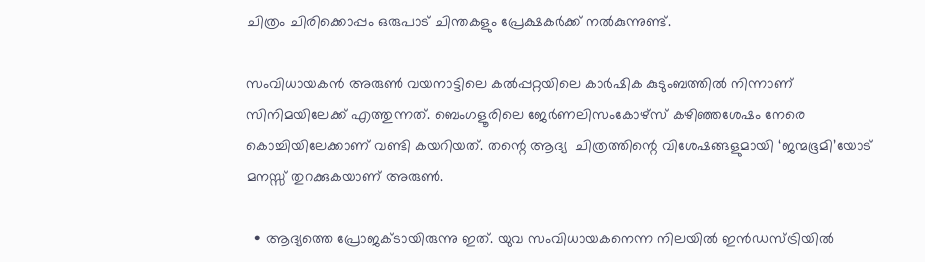ചിത്രം ചിരിക്കൊപ്പം ഒരുപാട് ചിന്തകളും പ്രേക്ഷകര്‍ക്ക് നല്‍കുന്നുണ്ട്.

സംവിധായകന്‍ അരുണ്‍ വയനാട്ടിലെ കല്‍പ്പറ്റയിലെ കാര്‍ഷിക കുടുംബത്തില്‍ നിന്നാണ് സിനിമയിലേക്ക് എത്തുന്നത്. ബെംഗളൂരിലെ ജേര്‍ണലിസംകോഴ്‌സ് കഴിഞ്ഞശേഷം നേരെ കൊച്ചിയിലേക്കാണ് വണ്ടി കയറിയത്. തന്റെ ആദ്യ  ചിത്രത്തിന്റെ വിശേഷങ്ങളുമായി ‘ജന്മഭൂമി’യോട് മനസ്സ് തുറക്കുകയാണ് അരുണ്‍.

  • ആദ്യത്തെ പ്രോജക്ടായിരുന്നു ഇത്. യുവ സംവിധായകനെന്ന നിലയില്‍ ഇന്‍ഡസ്ട്രിയില്‍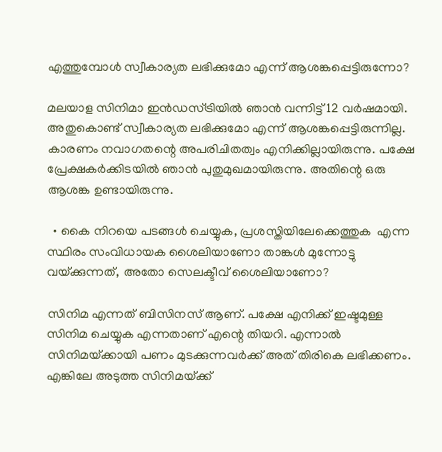എത്തുമ്പോള്‍ സ്വീകാര്യത ലഭിക്കുമോ എന്ന് ആശങ്കപ്പെട്ടിരുന്നോ?

മലയാള സിനിമാ ഇന്‍ഡസ്ട്രിയില്‍ ഞാന്‍ വന്നിട്ട് 12 വര്‍ഷമായി. അതുകൊണ്ട് സ്വീകാര്യത ലഭിക്കുമോ എന്ന് ആശങ്കപ്പെട്ടിരുന്നില്ല. കാരണം നവാഗതന്റെ അപരിചിതത്വം എനിക്കില്ലായിരുന്നു. പക്ഷേ പ്രേക്ഷകര്‍ക്കിടയില്‍ ഞാന്‍ പുതുമുഖമായിരുന്നു. അതിന്റെ ഒരു ആശങ്ക ഉണ്ടായിരുന്നു.

  • കൈ നിറയെ പടങ്ങള്‍ ചെയ്യുക, പ്രശസ്തിയിലേക്കെത്തുക  എന്ന സ്ഥിരം സംവിധായക ശൈലിയാണോ താങ്കള്‍ മുന്നോട്ടു വയ്‌ക്കുന്നത്, അതോ സെലക്ടീവ് ശൈലിയാണോ?

സിനിമ എന്നത് ബിസിനസ് ആണ്. പക്ഷേ എനിക്ക് ഇഷ്ടമുള്ള സിനിമ ചെയ്യുക എന്നതാണ് എന്റെ തിയറി. എന്നാല്‍ സിനിമയ്‌ക്കായി പണം മുടക്കുന്നവര്‍ക്ക് അത് തിരികെ ലഭിക്കണം. എങ്കിലേ അടുത്ത സിനിമയ്‌ക്ക്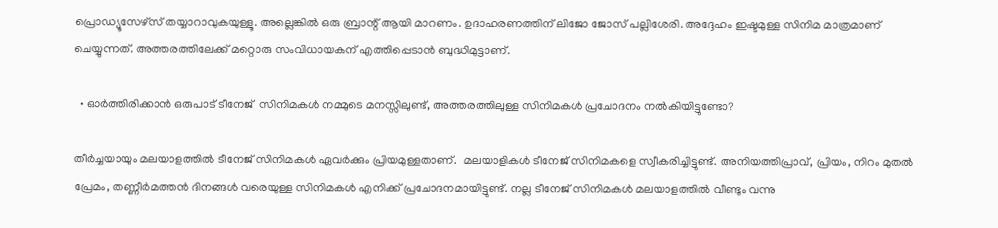പ്രൊഡ്യൂസേഴ്‌സ് തയ്യാറാവുകയുള്ളൂ. അല്ലെങ്കില്‍ ഒരു ബ്രാന്റ് ആയി മാറണം. ഉദാഹരണത്തിന് ലിജോ ജോസ് പല്ലിശേരി. അദ്ദേഹം ഇഷ്ടമുള്ള സിനിമ മാത്രമാണ് ചെയ്യുന്നത്. അത്തരത്തിലേക്ക് മറ്റൊരു സംവിധായകന് എത്തിപ്പെടാന്‍ ബുദ്ധിമുട്ടാണ്.

  • ഓര്‍ത്തിരിക്കാന്‍ ഒരുപാട് ടീനേജ്  സിനിമകള്‍ നമ്മുടെ മനസ്സിലുണ്ട്, അത്തരത്തിലുള്ള സിനിമകള്‍ പ്രചോദനം നല്‍കിയിട്ടുണ്ടോ?

തീര്‍ച്ചയായും മലയാളത്തില്‍ ടീനേജ് സിനിമകള്‍ ഏവര്‍ക്കും പ്രിയമുള്ളതാണ്.  മലയാളികള്‍ ടീനേജ് സിനിമകളെ സ്വീകരിച്ചിട്ടുണ്ട്. അനിയത്തിപ്രാവ്, പ്രിയം, നിറം മുതല്‍ പ്രേമം, തണ്ണീര്‍മത്തന്‍ ദിനങ്ങള്‍ വരെയുള്ള സിനിമകള്‍ എനിക്ക് പ്രചോദനമായിട്ടുണ്ട്. നല്ല ടീനേജ് സിനിമകള്‍ മലയാളത്തില്‍ വീണ്ടും വന്നു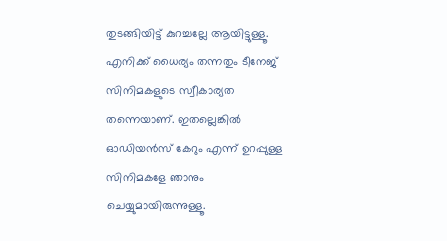തുടങ്ങിയിട്ട് കുറച്ചല്ലേ ആയിട്ടുള്ളൂ. എനിക്ക് ധൈര്യം തന്നതും ടീനേജ് സിനിമകളുടെ സ്വീകാര്യത തന്നെയാണ്. ഇതല്ലെങ്കില്‍ ഓഡിയന്‍സ് കേറും എന്ന് ഉറപ്പുള്ള സിനിമകളേ ഞാനും ചെയ്യുമായിരുന്നുള്ളൂ.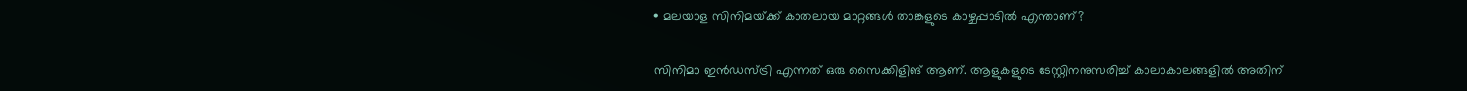• മലയാള സിനിമയ്‌ക്ക് കാതലായ മാറ്റങ്ങള്‍ താങ്കളുടെ കാഴ്ചപ്പാടില്‍ എന്താണ്?

സിനിമാ ഇന്‍ഡസ്ട്രി എന്നത് ഒരു സൈക്കിളിങ് ആണ്. ആളുകളുടെ ടേസ്റ്റിനനുസരിച്ച് കാലാകാലങ്ങളില്‍ അതിന്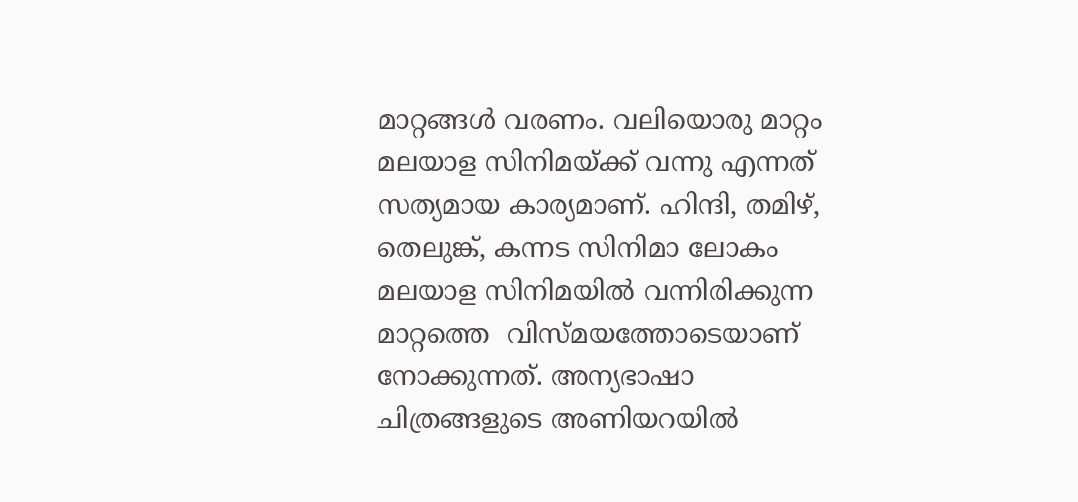മാറ്റങ്ങള്‍ വരണം. വലിയൊരു മാറ്റം മലയാള സിനിമയ്‌ക്ക് വന്നു എന്നത് സത്യമായ കാര്യമാണ്. ഹിന്ദി, തമിഴ്, തെലുങ്ക്, കന്നട സിനിമാ ലോകം മലയാള സിനിമയില്‍ വന്നിരിക്കുന്ന മാറ്റത്തെ  വിസ്മയത്തോടെയാണ് നോക്കുന്നത്. അന്യഭാഷാ ചിത്രങ്ങളുടെ അണിയറയില്‍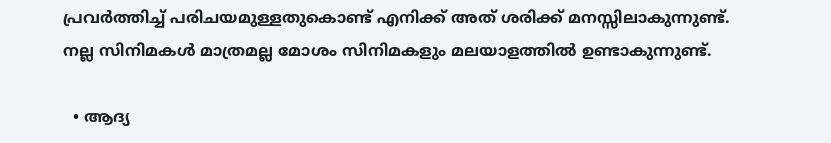പ്രവര്‍ത്തിച്ച് പരിചയമുള്ളതുകൊണ്ട് എനിക്ക് അത് ശരിക്ക് മനസ്സിലാകുന്നുണ്ട്. നല്ല സിനിമകള്‍ മാത്രമല്ല മോശം സിനിമകളും മലയാളത്തില്‍ ഉണ്ടാകുന്നുണ്ട്.

  • ആദ്യ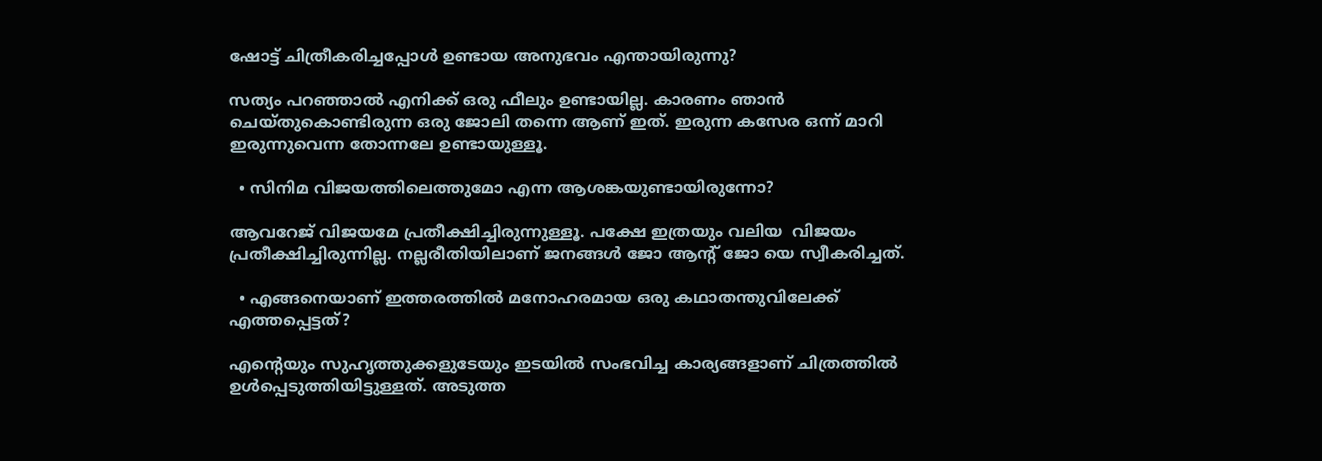ഷോട്ട് ചിത്രീകരിച്ചപ്പോള്‍ ഉണ്ടായ അനുഭവം എന്തായിരുന്നു?

സത്യം പറഞ്ഞാല്‍ എനിക്ക് ഒരു ഫീലും ഉണ്ടായില്ല. കാരണം ഞാന്‍ ചെയ്തുകൊണ്ടിരുന്ന ഒരു ജോലി തന്നെ ആണ് ഇത്. ഇരുന്ന കസേര ഒന്ന് മാറി ഇരുന്നുവെന്ന തോന്നലേ ഉണ്ടായുള്ളൂ.

  • സിനിമ വിജയത്തിലെത്തുമോ എന്ന ആശങ്കയുണ്ടായിരുന്നോ?

ആവറേജ് വിജയമേ പ്രതീക്ഷിച്ചിരുന്നുള്ളൂ. പക്ഷേ ഇത്രയും വലിയ  വിജയം പ്രതീക്ഷിച്ചിരുന്നില്ല. നല്ലരീതിയിലാണ് ജനങ്ങള്‍ ജോ ആന്റ് ജോ യെ സ്വീകരിച്ചത്.

  • എങ്ങനെയാണ് ഇത്തരത്തില്‍ മനോഹരമായ ഒരു കഥാതന്തുവിലേക്ക് എത്തപ്പെട്ടത്?

എന്റെയും സുഹൃത്തുക്കളുടേയും ഇടയില്‍ സംഭവിച്ച കാര്യങ്ങളാണ് ചിത്രത്തില്‍ ഉള്‍പ്പെടുത്തിയിട്ടുള്ളത്. അടുത്ത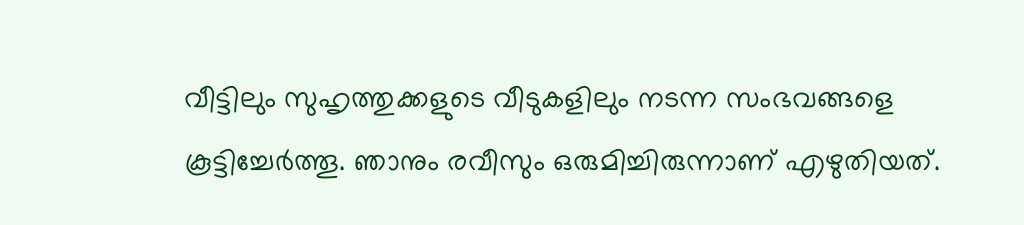വീട്ടിലും സുഹൃത്തുക്കളുടെ വീടുകളിലും നടന്ന സംഭവങ്ങളെ കൂട്ടിച്ചേര്‍ത്തൂ. ഞാനും രവീസും ഒരുമിച്ചിരുന്നാണ് എഴുതിയത്.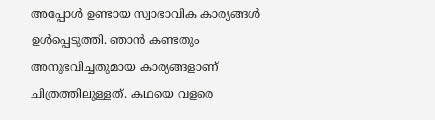അപ്പോള്‍ ഉണ്ടായ സ്വാഭാവിക കാര്യങ്ങള്‍ ഉള്‍പ്പെടുത്തി. ഞാന്‍ കണ്ടതും അനുഭവിച്ചതുമായ കാര്യങ്ങളാണ് ചിത്രത്തിലുള്ളത്. കഥയെ വളരെ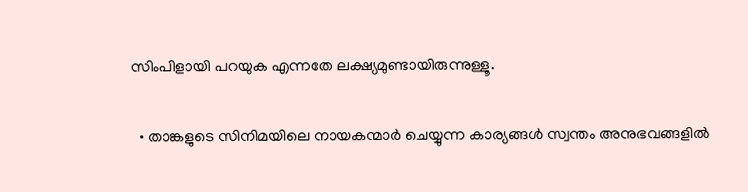സിംപിളായി പറയുക എന്നതേ ലക്ഷ്യമുണ്ടായിരുന്നുള്ളൂ.

  • താങ്കളുടെ സിനിമയിലെ നായകന്മാര്‍ ചെയ്യുന്ന കാര്യങ്ങള്‍ സ്വന്തം അനുഭവങ്ങളില്‍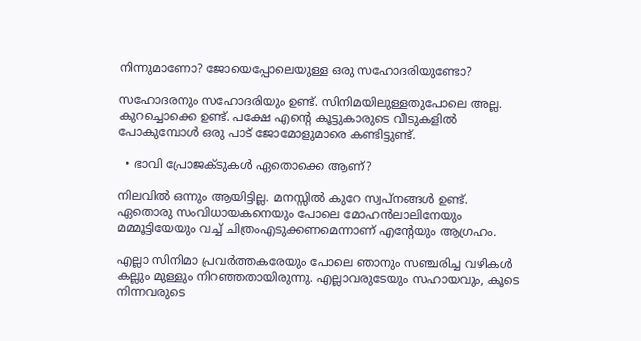നിന്നുമാണോ? ജോയെപ്പോലെയുള്ള ഒരു സഹോദരിയുണ്ടോ?

സഹോദരനും സഹോദരിയും ഉണ്ട്. സിനിമയിലുള്ളതുപോലെ അല്ല. കുറച്ചൊക്കെ ഉണ്ട്. പക്ഷേ എന്റെ കൂട്ടുകാരുടെ വീടുകളില്‍ പോകുമ്പോള്‍ ഒരു പാട് ജോമോളുമാരെ കണ്ടിട്ടുണ്ട്.

  • ഭാവി പ്രോജക്ടുകള്‍ ഏതൊക്കെ ആണ്?

നിലവില്‍ ഒന്നും ആയിട്ടില്ല. മനസ്സില്‍ കുറേ സ്വപ്‌നങ്ങള്‍ ഉണ്ട്. ഏതൊരു സംവിധായകനെയും പോലെ മോഹന്‍ലാലിനേയും മമ്മൂട്ടിയേയും വച്ച് ചിത്രംഎടുക്കണമെന്നാണ് എന്റേയും ആഗ്രഹം.

എല്ലാ സിനിമാ പ്രവര്‍ത്തകരേയും പോലെ ഞാനും സഞ്ചരിച്ച വഴികള്‍ കല്ലും മുള്ളും നിറഞ്ഞതായിരുന്നു. എല്ലാവരുടേയും സഹായവും, കൂടെ നിന്നവരുടെ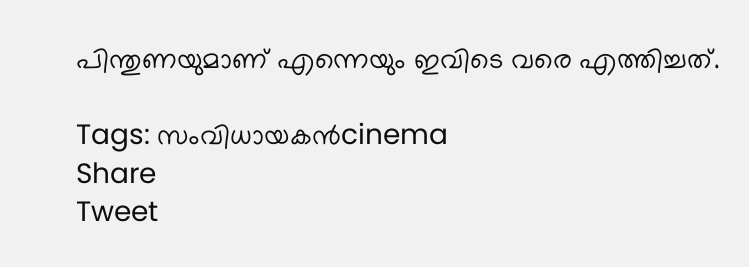പിന്തുണയുമാണ് എന്നെയും ഇവിടെ വരെ എത്തിച്ചത്.

Tags: സംവിധായകന്‍cinema
Share
Tweet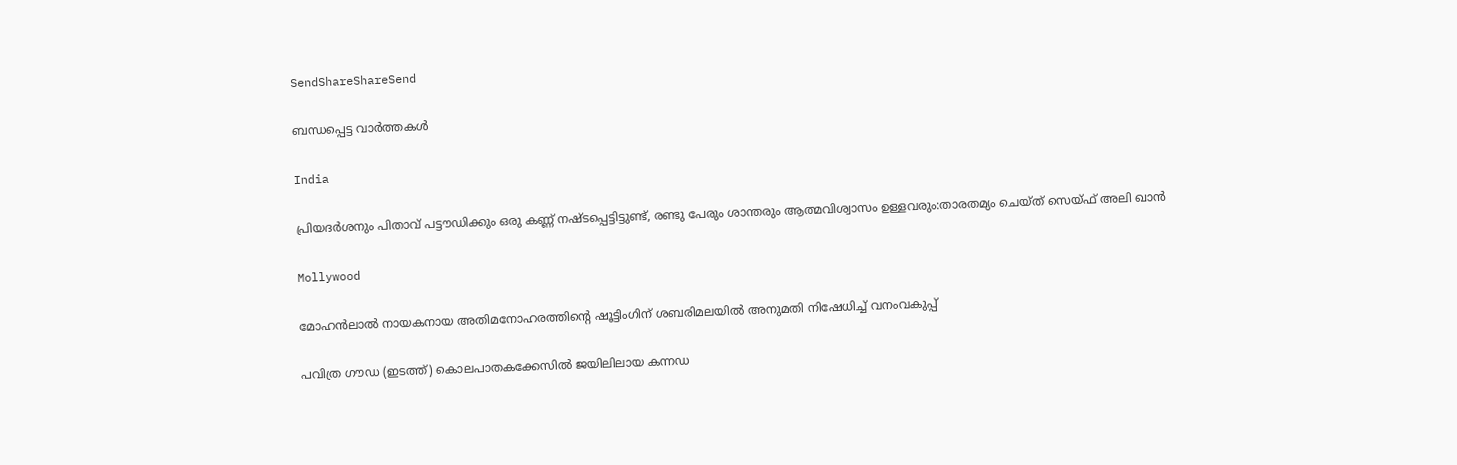SendShareShareSend

ബന്ധപ്പെട്ട വാര്‍ത്തകള്‍

India

പ്രിയദര്‍ശനും പിതാവ് പട്ടൗഡിക്കും ഒരു കണ്ണ് നഷ്ടപ്പെട്ടിട്ടുണ്ട്, രണ്ടു പേരും ശാന്തരും ആത്മവിശ്വാസം ഉള്ളവരും:താരതമ്യം ചെയ്ത് സെയ്ഫ് അലി ഖാൻ

Mollywood

മോഹൻലാൽ നായകനായ അതിമനോഹരത്തിന്റെ ഷൂട്ടിംഗിന് ശബരിമലയിൽ അനുമതി നിഷേധിച്ച് വനംവകുപ്പ്

പവിത്ര ഗൗഡ (ഇടത്ത്) കൊലപാതകക്കേസില്‍ ജയിലിലായ കന്നഡ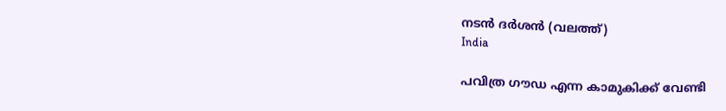നടന്‍ ദര്‍ശന്‍ (വലത്ത്)
India

പവിത്ര ഗൗഡ എന്ന കാമുകിക്ക് വേണ്ടി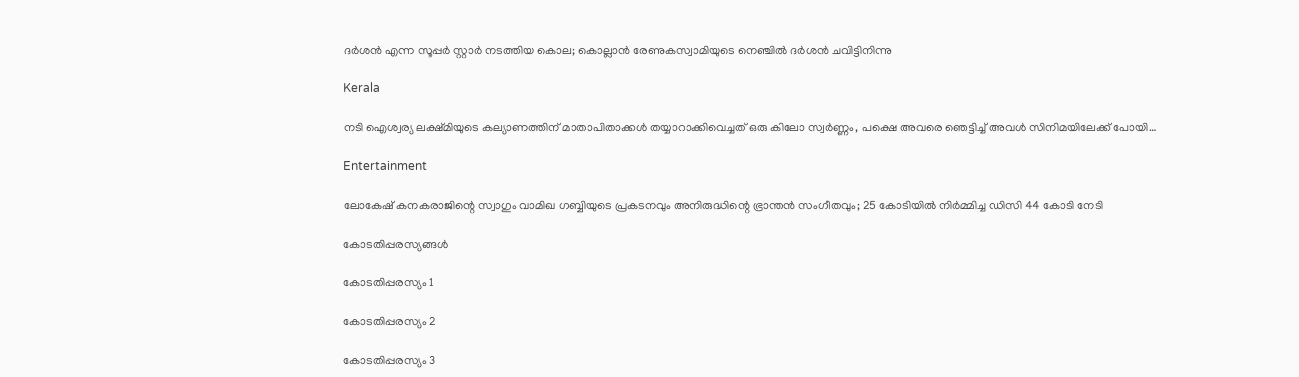ദര്‍ശന്‍ എന്ന സൂപ്പര്‍ സ്റ്റാര്‍ നടത്തിയ കൊല; കൊല്ലാന്‍ രേണുകസ്വാമിയുടെ നെഞ്ചില്‍ ദര്‍ശൻ ചവിട്ടിനിന്നു

Kerala

നടി ഐശ്വര്യ ലക്ഷ്മിയുടെ കല്യാണത്തിന് മാതാപിതാക്കള്‍ തയ്യാറാക്കിവെച്ചത് ഒരു കിലോ സ്വര്‍ണ്ണം, പക്ഷെ അവരെ ഞെട്ടിച്ച് അവള്‍ സിനിമയിലേക്ക് പോയി…

Entertainment

ലോകേഷ് കനകരാജിന്റെ സ്വാഗും വാമിഖ ഗബ്ബിയുടെ പ്രകടനവും അനിരുദ്ധിന്റെ ഭ്രാന്തന്‍ സംഗീതവും; 25 കോടിയില്‍ നിര്‍മ്മിച്ച ഡിസി 44 കോടി നേടി

കോടതിപ്പരസ്യങ്ങള്‍

കോടതിപ്പരസ്യം 1

കോടതിപ്പരസ്യം 2

കോടതിപ്പരസ്യം 3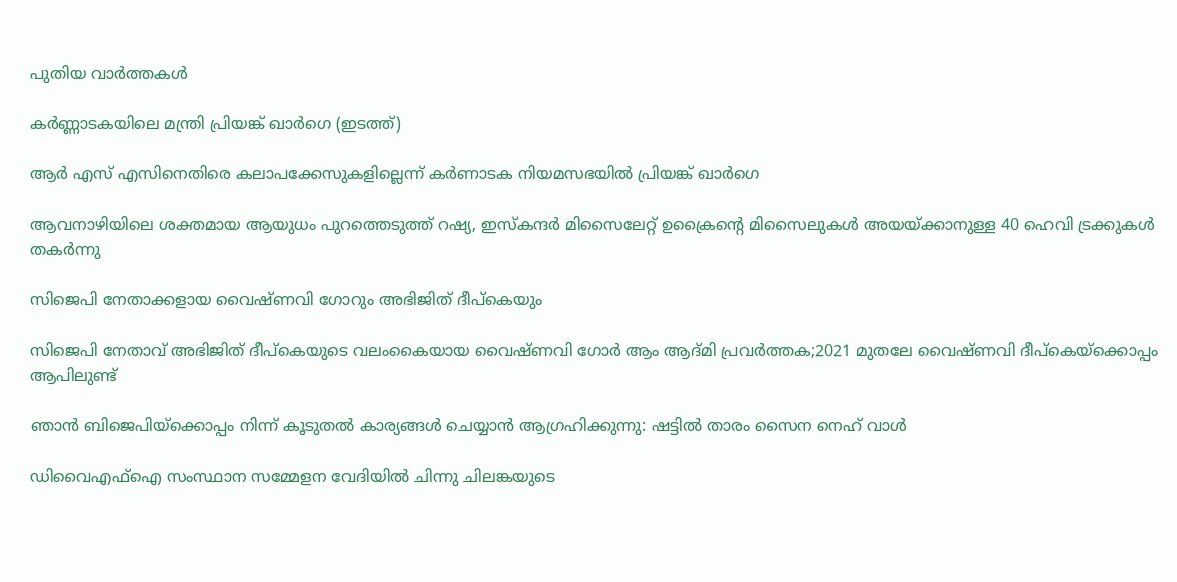പുതിയ വാര്‍ത്തകള്‍

കര്‍ണ്ണാടകയിലെ മന്ത്രി പ്രിയങ്ക് ഖാര്‍ഗെ (ഇടത്ത്)

ആർ എസ് എസിനെതിരെ കലാപക്കേസുകളില്ലെന്ന് കർണാടക നിയമസഭയിൽ പ്രിയങ്ക് ഖാർഗെ

ആവനാഴിയിലെ ശക്തമായ ആയുധം പുറത്തെടുത്ത് റഷ്യ, ഇസ്കന്ദര്‍ മിസൈലേറ്റ് ഉക്രൈന്റെ മിസൈലുകള്‍ അയയ്‌ക്കാനുള്ള 40 ഹെവി ട്രക്കുകള്‍ തകര്‍ന്നു

സിജെപി നേതാക്കളായ വൈഷ്ണവി ഗോറും അഭിജിത് ദീപ്കെയും

സിജെപി നേതാവ് അഭിജിത് ദീപ്കെയുടെ വലംകൈയായ വൈഷ്ണവി ഗോര്‍ ആം ആദ്മി പ്രവര്‍ത്തക;2021 മുതലേ വൈഷ്ണവി ദീപ്കെയ്‌ക്കൊപ്പം ആപിലുണ്ട്

ഞാന്‍ ബിജെപിയ്‌ക്കൊപ്പം നിന്ന് കൂടുതല്‍ കാര്യങ്ങള്‍ ചെയ്യാന്‍ ആഗ്രഹിക്കുന്നു: ഷട്ടില്‍ താരം സൈന നെഹ് വാള്‍

ഡിവൈഎഫ്ഐ സംസ്ഥാന സമ്മേളന വേദിയില്‍ ചിന്നു ചിലങ്കയുടെ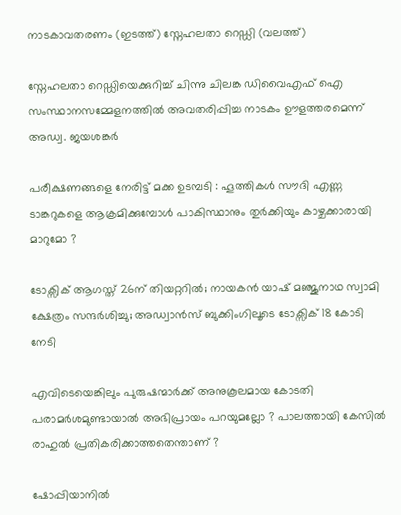നാടകാവതരണം (ഇടത്ത്) സ്നേഹലതാ റെഡ്ഡി (വലത്ത്)

സ്നേഹലതാ റെഡ്ഡിയെക്കുറിച്ച് ചിന്നു ചിലങ്ക ഡിവൈഎഫ് ഐ സംസ്ഥാനസമ്മേളനത്തില്‍ അവതരിപ്പിച്ച നാടകം ഊളത്തരമെന്ന് അഡ്വ. ജയശങ്കര്‍

പരീക്ഷണങ്ങളെ നേരിട്ട് മക്ക ഉടമ്പടി : ഹൂത്തികൾ സൗദി എണ്ണ ടാങ്കറുകളെ ആക്രമിക്കുമ്പോൾ പാകിസ്ഥാനും തുർക്കിയും കാഴ്ചക്കാരായി മാറുമോ ?

ടോക്സിക് ആഗസ്ത് 26ന് തിയറ്ററില്‍; നായകന്‍ യാഷ് മഞ്ജുനാഥ സ്വാമി ക്ഷേത്രം സന്ദർശിച്ചു; അഡ്വാന്‍സ് ബുക്കിംഗിലൂടെ ടോക്സിക് 18 കോടി നേടി

എവിടെയെങ്കിലും പുരുഷന്മാർക്ക് അനുകൂലമായ കോടതി പരാമർശമുണ്ടായാൽ അഭിപ്രായം പറയുമല്ലോ ? പാലത്തായി കേസിൽ രാഹുൽ പ്രതികരിക്കാത്തതെന്താണ് ?

ഷോപ്പിയാനിൽ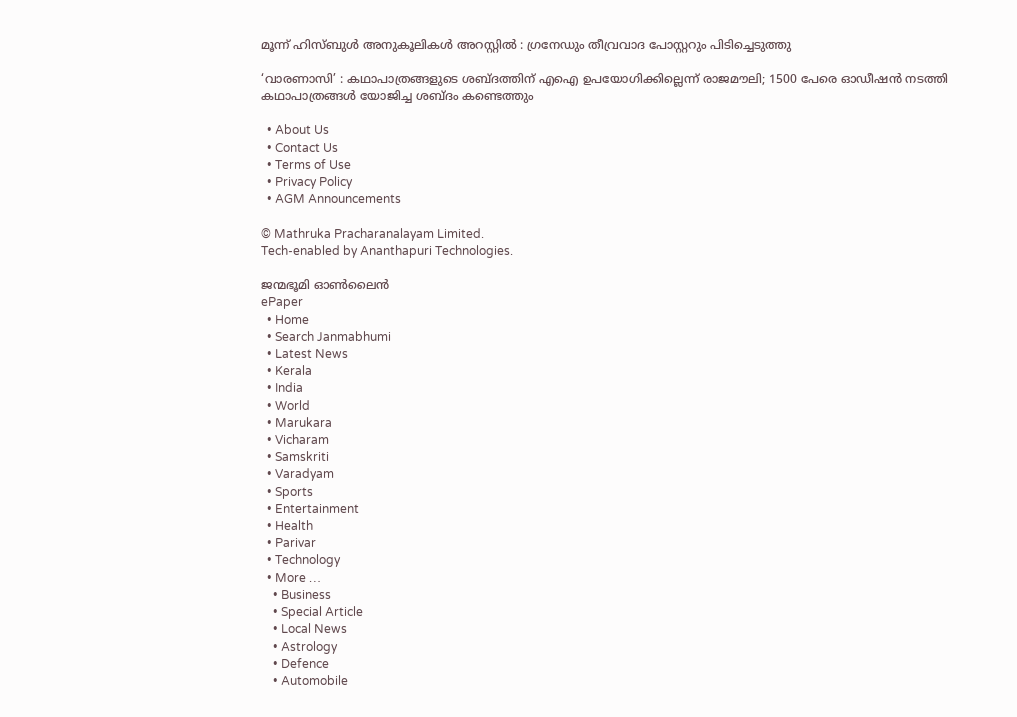മൂന്ന് ഹിസ്ബുൾ അനുകൂലികൾ അറസ്റ്റിൽ : ഗ്രനേഡും തീവ്രവാദ പോസ്റ്ററും പിടിച്ചെടുത്തു

‘വാരണാസി’ : കഥാപാത്രങ്ങളുടെ ശബ്ദത്തിന് എഐ ഉപയോഗിക്കില്ലെന്ന് രാജമൗലി; 1500 പേരെ ഓഡീഷന്‍ നടത്തി കഥാപാത്രങ്ങള്‍ യോജിച്ച ശബ്ദം കണ്ടെത്തും

  • About Us
  • Contact Us
  • Terms of Use
  • Privacy Policy
  • AGM Announcements

© Mathruka Pracharanalayam Limited.
Tech-enabled by Ananthapuri Technologies.

ജന്മഭൂമി ഓണ്‍ലൈന്‍
ePaper
  • Home
  • Search Janmabhumi
  • Latest News
  • Kerala
  • India
  • World
  • Marukara
  • Vicharam
  • Samskriti
  • Varadyam
  • Sports
  • Entertainment
  • Health
  • Parivar
  • Technology
  • More …
    • Business
    • Special Article
    • Local News
    • Astrology
    • Defence
    • Automobile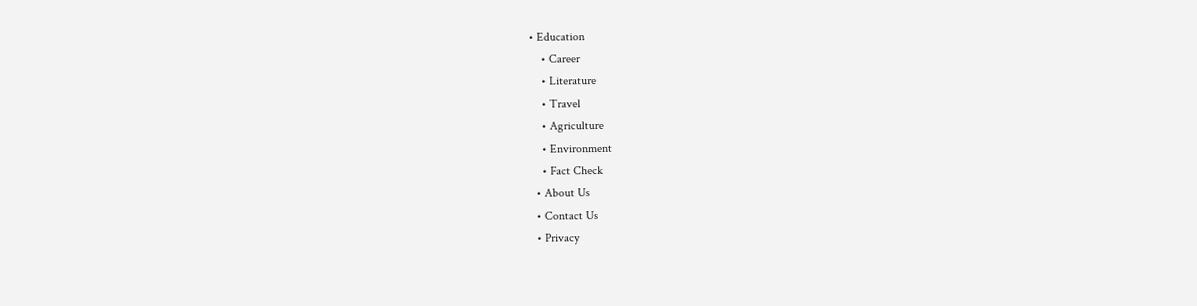• Education
    • Career
    • Literature
    • Travel
    • Agriculture
    • Environment
    • Fact Check
  • About Us
  • Contact Us
  • Privacy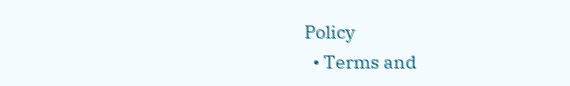Policy
  • Terms and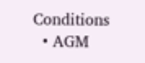Conditions
  • AGM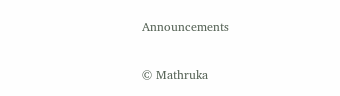Announcements

© Mathruka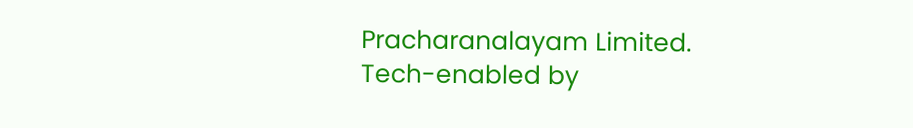Pracharanalayam Limited.
Tech-enabled by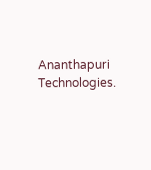Ananthapuri Technologies.